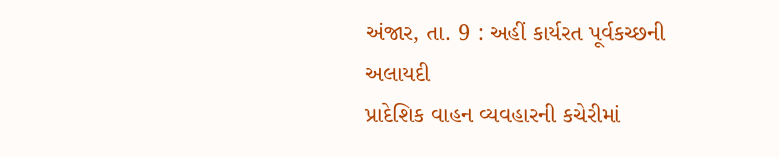અંજાર, તા. 9 : અહીં કાર્યરત પૂર્વકચ્છની અલાયદી
પ્રાદેશિક વાહન વ્યવહારની કચેરીમાં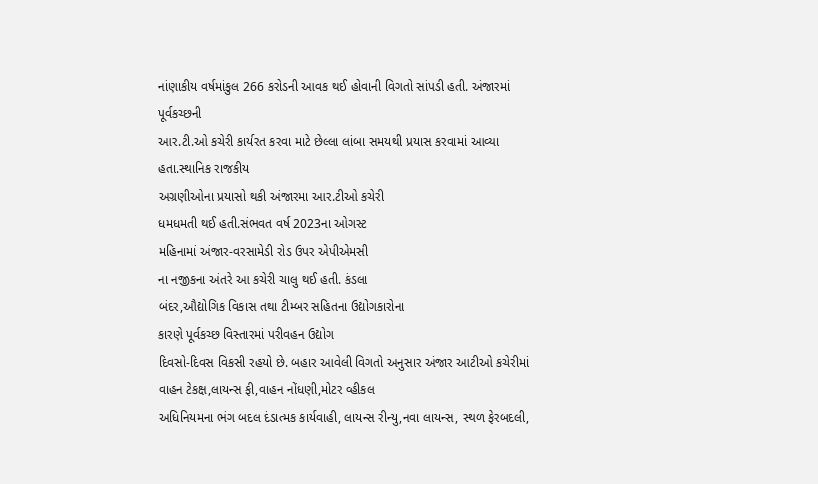નાંણાકીય વર્ષમાંકુલ 266 કરોડની આવક થઈ હોવાની વિગતો સાંપડી હતી. અંજારમાં પૂર્વકચ્છની
આર.ટી.ઓ કચેરી કાર્યરત કરવા માટે છેલ્લા લાંબા સમયથી પ્રયાસ કરવામાં આવ્યા હતા.સ્થાનિક રાજકીય
અગ્રણીઓના પ્રયાસો થકી અંજારમા આર.ટીઓ કચેરી
ધમધમતી થઈ હતી.સંભવત વર્ષ 2023ના ઓગસ્ટ
મહિનામાં અંજાર-વરસામેડી રોડ ઉપર એપીએમસી
ના નજીકના અંતરે આ કચેરી ચાલુ થઈ હતી. કંડલા
બંદર,ઔદ્યોગિક વિકાસ તથા ટીમ્બર સહિતના ઉદ્યોગકારોના
કારણે પૂર્વકચ્છ વિસ્તારમાં પરીવહન ઉદ્યોગ
દિવસો-દિવસ વિકસી રહયો છે. બહાર આવેલી વિગતો અનુસાર અંજાર આટીઓ કચેરીમાં વાહન ટેકક્ષ,લાયન્સ ફી,વાહન નોંધણી,મોટર વ્હીકલ
અધિનિયમના ભંગ બદલ દંડાત્મક કાર્યવાહી, લાયન્સ રીન્યુ,નવા લાયન્સ, સ્થળ ફેરબદલી,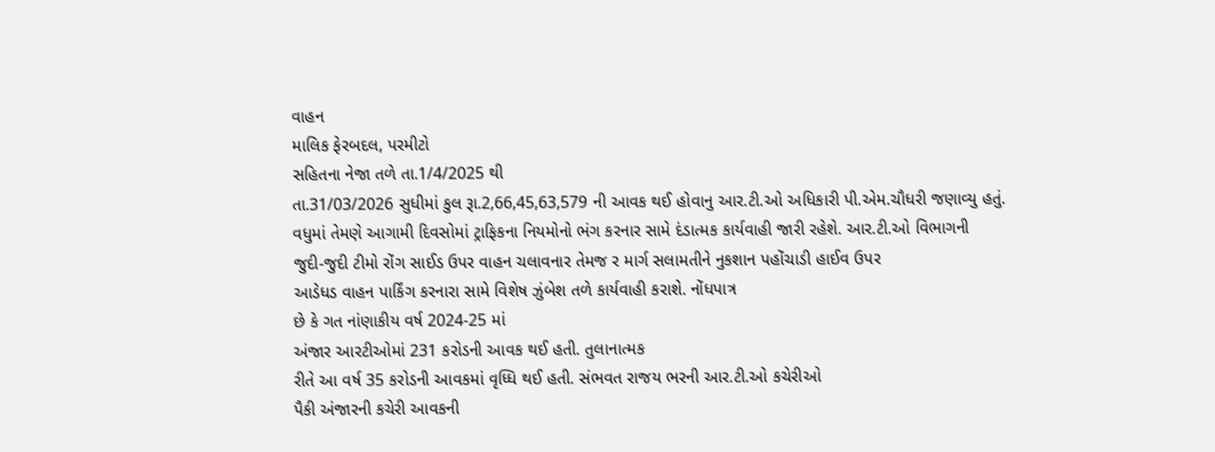વાહન
માલિક ફેરબદલ, પરમીટો
સહિતના નેજા તળે તા.1/4/2025 થી
તા.31/03/2026 સુધીમાં કુલ રૂા.2,66,45,63,579 ની આવક થઈ હોવાનુ આર.ટી.ઓ અધિકારી પી.એમ.ચૌધરી જણાવ્યુ હતું.
વધુમાં તેમણે આગામી દિવસોમાં ટ્રાફિકના નિયમોનો ભંગ કરનાર સામે દંડાત્મક કાર્યવાહી જારી રહેશે. આર.ટી.ઓ વિભાગની
જુદી-જુદી ટીમો રોંગ સાઈડ ઉપર વાહન ચલાવનાર તેમજ ર માર્ગ સલામતીને નુકશાન પહોંચાડી હાઈવ ઉપર
આડેધડ વાહન પાર્કિંગ કરનારા સામે વિશેષ ઝુંબેશ તળે કાર્યવાહી કરાશે. નોંધપાત્ર
છે કે ગત નાંણાકીય વર્ષ 2024-25 માં
અંજાર આરટીઓમાં 231 કરોડની આવક થઈ હતી. તુલાનાત્મક
રીતે આ વર્ષ 35 કરોડની આવકમાં વૃધ્ધિ થઈ હતી. સંભવત રાજય ભરની આર.ટી.ઓ કચેરીઓ
પૈકી અંજારની કચેરી આવકની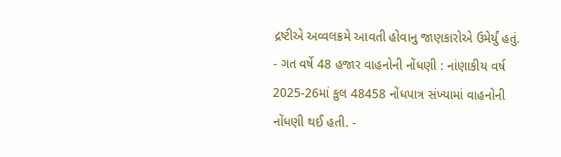દ્રષ્ટીએ અવ્વલક્રમે આવતી હોવાનુ જાણકારોએ ઉમેર્યું હતું. - ગત વર્ષે 48 હજાર વાહનોની નોંધણી : નાંણાકીય વર્ષ 2025-26માં કુલ 48458 નોંધપાત્ર સંખ્યામાં વાહનોની
નોંધણી થઈ હતી. -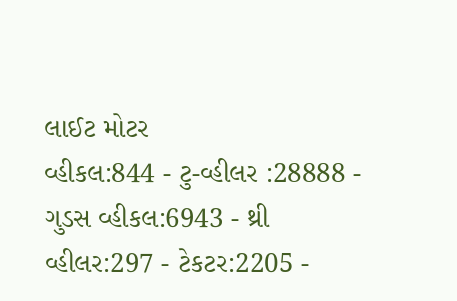લાઈટ મોટર
વ્હીકલ:844 - ટુ-વ્હીલર :28888 - ગુડસ વ્હીકલ:6943 - થ્રી વ્હીલર:297 - ટેકટર:2205 -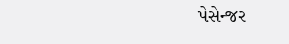પેસેન્જર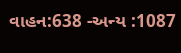વાહન:638 -અન્ય :1087